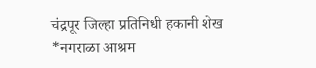चंद्रपूर जिल्हा प्रतिनिधी हकानी शेख
*नगराळा आश्रम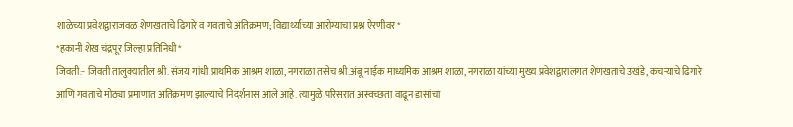शाळेच्या प्रवेशद्वाराजवळ शेणखताचे ढिगारे व गवताचे अतिक्रमण; विद्यार्थ्यांच्या आरोग्याचा प्रश्न ऐरणीवर*
*हकानी शेख चंद्रपूर जिल्हा प्रतिनिधी*
जिवती:- जिवती तालुक्यातील श्री. संजय गांधी प्राथमिक आश्रम शाळा, नगराळा तसेच श्री.अंबू नाईक माध्यमिक आश्रम शाळा, नगराळा यांच्या मुख्य प्रवेशद्वारालगत शेणखताचे उखंडे, कचऱ्याचे ढिगारे आणि गवताचे मोठ्या प्रमाणात अतिक्रमण झाल्याचे निदर्शनास आले आहे. त्यामुळे परिसरात अस्वच्छता वाढून डासांचा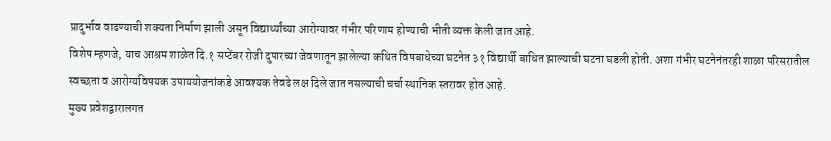प्रादुर्भाव वाढण्याची शक्यता निर्माण झाली असून विद्यार्थ्यांच्या आरोग्यावर गंभीर परिणाम होण्याची भीती व्यक्त केली जात आहे.
विशेष म्हणजे, याच आश्रम शाळेत दि.१ सप्टेंबर रोजी दुपारच्या जेवणातून झालेल्या कथित विषबाधेच्या घटनेत ३१ विद्यार्थी बाधित झाल्याची घटना घडली होती. अशा गंभीर घटनेनंतरही शाळा परिसरातील स्वच्छता व आरोग्यविषयक उपाययोजनांकडे आवश्यक तेवढे लक्ष दिले जात नसल्याची चर्चा स्थानिक स्तरावर होत आहे.
मुख्य प्रवेशद्वारालगत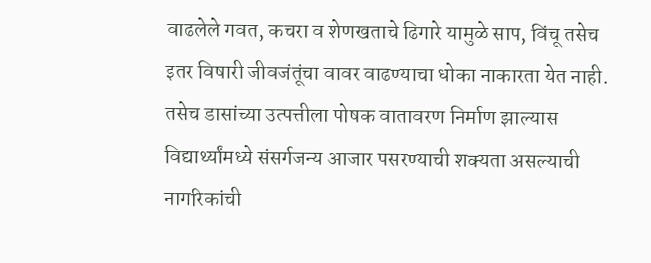वाढलेले गवत, कचरा व शेणखताचे ढिगारे यामुळे साप, विंचू तसेच इतर विषारी जीवजंतूंचा वावर वाढण्याचा धोका नाकारता येत नाही. तसेच डासांच्या उत्पत्तीला पोषक वातावरण निर्माण झाल्यास विद्यार्थ्यांमध्ये संसर्गजन्य आजार पसरण्याची शक्यता असल्याची नागरिकांची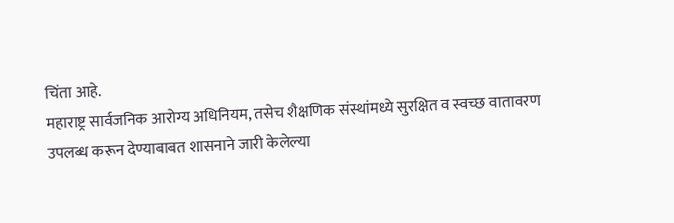चिंता आहे.
महाराष्ट्र सार्वजनिक आरोग्य अधिनियम, तसेच शैक्षणिक संस्थांमध्ये सुरक्षित व स्वच्छ वातावरण उपलब्ध करून देण्याबाबत शासनाने जारी केलेल्या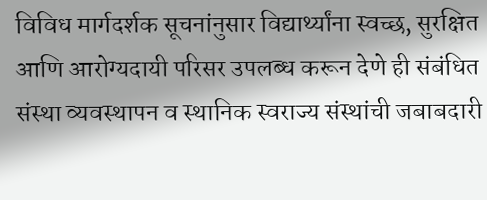विविध मार्गदर्शक सूचनांनुसार विद्यार्थ्यांना स्वच्छ, सुरक्षित आणि आरोग्यदायी परिसर उपलब्ध करून देणे ही संबंधित संस्था व्यवस्थापन व स्थानिक स्वराज्य संस्थांची जबाबदारी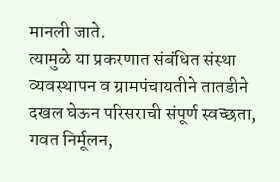मानली जाते.
त्यामुळे या प्रकरणात संबंधित संस्था व्यवस्थापन व ग्रामपंचायतीने तातडीने दखल घेऊन परिसराची संपूर्ण स्वच्छता, गवत निर्मूलन,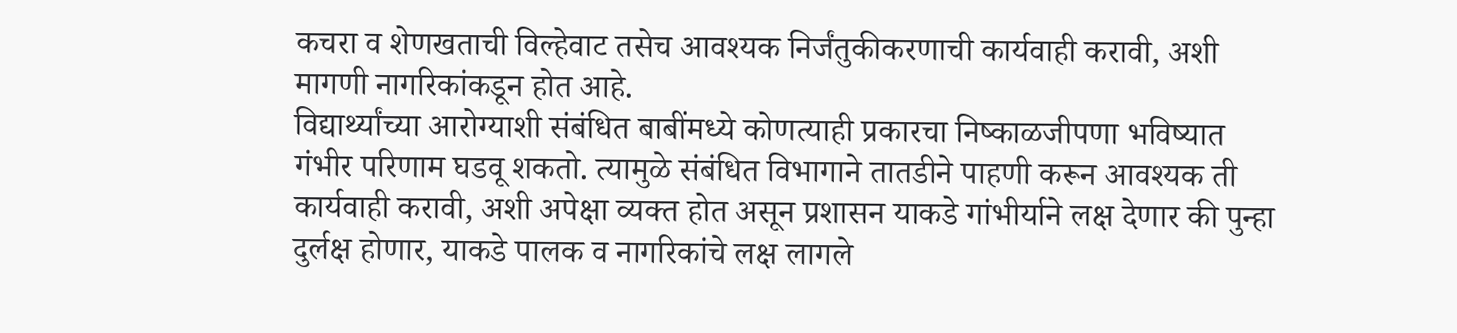कचरा व शेणखताची विल्हेवाट तसेच आवश्यक निर्जंतुकीकरणाची कार्यवाही करावी, अशी मागणी नागरिकांकडून होत आहे.
विद्यार्थ्यांच्या आरोग्याशी संबंधित बाबींमध्ये कोणत्याही प्रकारचा निष्काळजीपणा भविष्यात गंभीर परिणाम घडवू शकतो. त्यामुळे संबंधित विभागाने तातडीने पाहणी करून आवश्यक ती कार्यवाही करावी, अशी अपेक्षा व्यक्त होत असून प्रशासन याकडे गांभीर्याने लक्ष देणार की पुन्हा दुर्लक्ष होणार, याकडे पालक व नागरिकांचे लक्ष लागले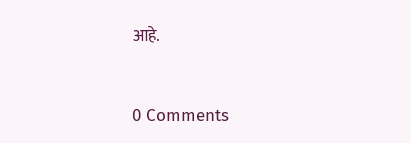आहे.



0 Comments